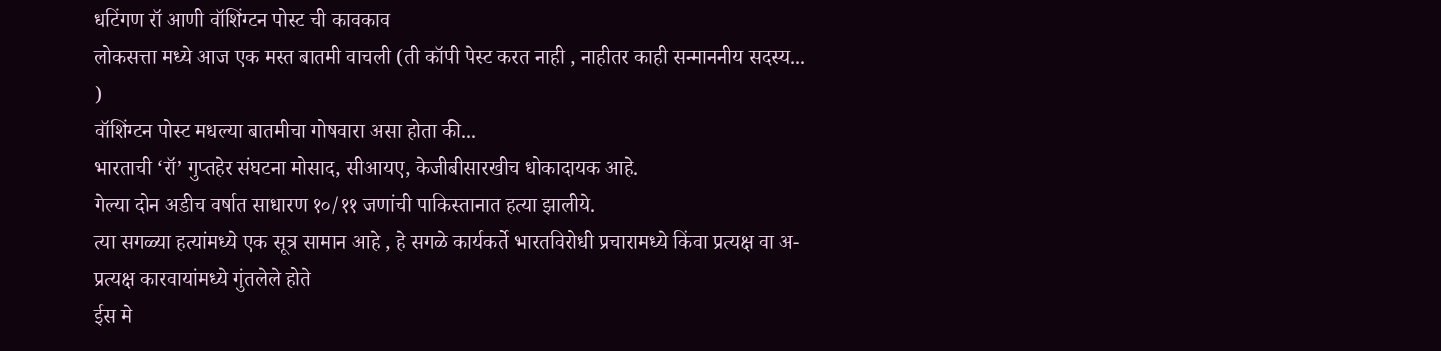धटिंगण रॉ आणी वॉशिंग्टन पोस्ट ची कावकाव
लोकसत्ता मध्ये आज एक मस्त बातमी वाचली (ती कॉपी पेस्ट करत नाही , नाहीतर काही सन्माननीय सदस्य... )
वॉशिंग्टन पोस्ट मधल्या बातमीचा गोषवारा असा होता की...
भारताची ‘रॉ’ गुप्तहेर संघटना मोसाद, सीआयए, केजीबीसारखीच धोकादायक आहे.
गेल्या दोन अडीच वर्षात साधारण १०/११ जणांची पाकिस्तानात हत्या झालीये.
त्या सगळ्या हत्यांमध्ये एक सूत्र सामान आहे , हे सगळे कार्यकर्ते भारतविरोधी प्रचारामध्ये किंवा प्रत्यक्ष वा अ-प्रत्यक्ष कारवायांमध्ये गुंतलेले होते
ईस मे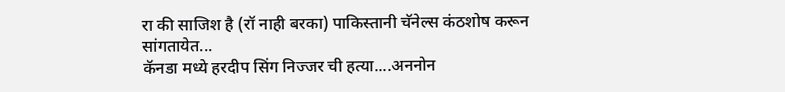रा की साजिश है (रॉ नाही बरका) पाकिस्तानी चॅनेल्स कंठशोष करून सांगतायेत...
कॅनडा मध्ये हरदीप सिंग निज्जर ची हत्या....अननोन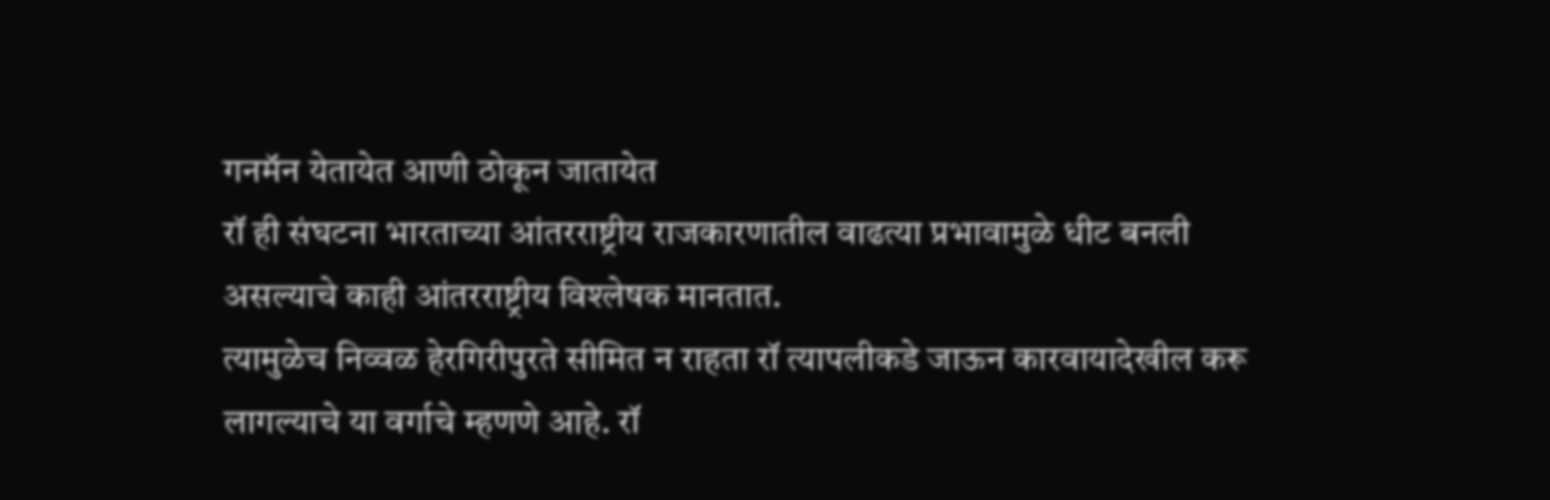गनमॅन येतायेत आणी ठोकून जातायेत
रॉ ही संघटना भारताच्या आंतरराष्ट्रीय राजकारणातील वाढत्या प्रभावामुळे धीट बनली असल्याचे काही आंतरराष्ट्रीय विश्लेषक मानतात.
त्यामुळेच निव्वळ हेरगिरीपुरते सीमित न राहता रॉ त्यापलीकडे जाऊन कारवायादेखील करू लागल्याचे या वर्गाचे म्हणणे आहे. रॉ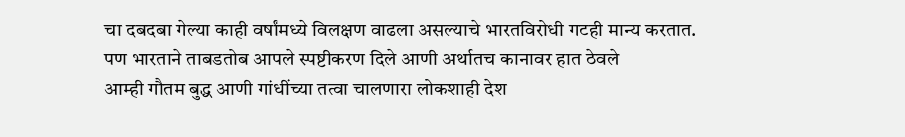चा दबदबा गेल्या काही वर्षांमध्ये विलक्षण वाढला असल्याचे भारतविरोधी गटही मान्य करतात.
पण भारताने ताबडतोब आपले स्पष्टीकरण दिले आणी अर्थातच कानावर हात ठेवले
आम्ही गौतम बुद्ध आणी गांधींच्या तत्वा चालणारा लोकशाही देश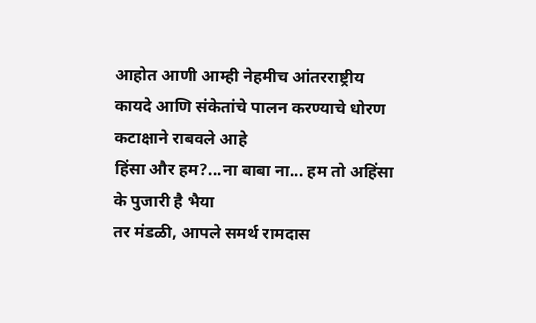आहोत आणी आम्ही नेहमीच आंतरराष्ट्रीय कायदे आणि संकेतांचे पालन करण्याचे धोरण कटाक्षाने राबवले आहे
हिंसा और हम?...ना बाबा ना... हम तो अहिंसा के पुजारी है भैया
तर मंडळी, आपले समर्थ रामदास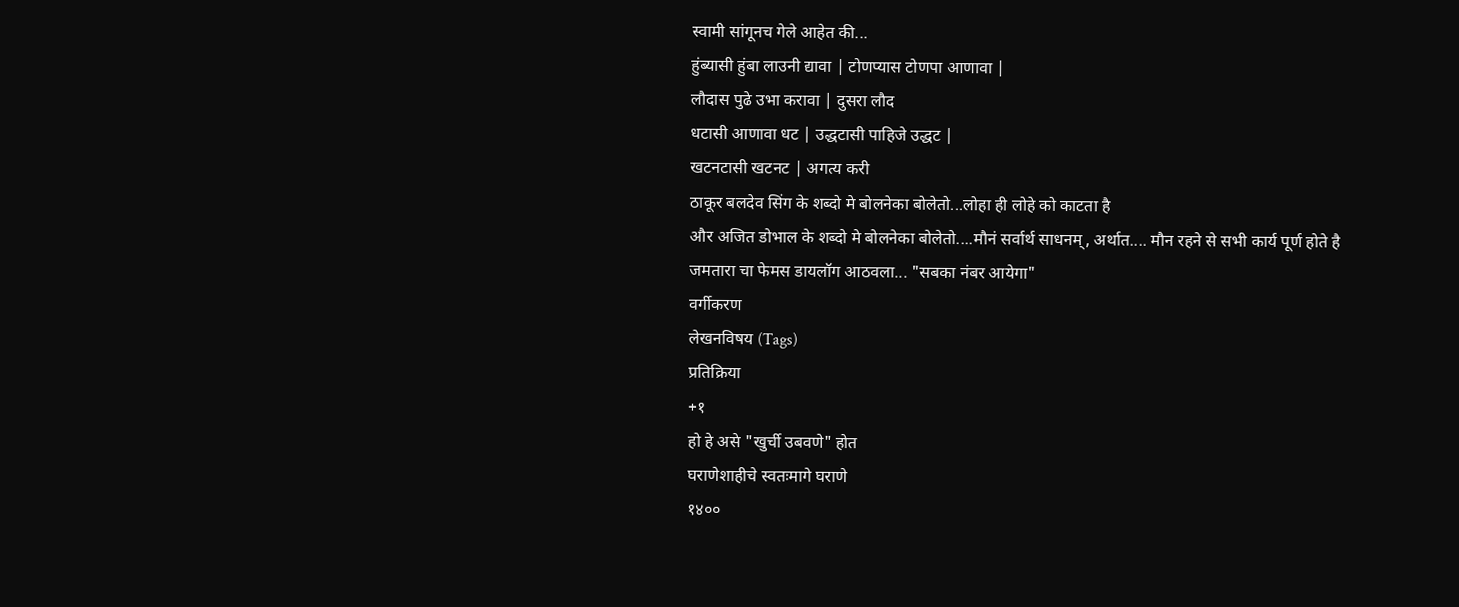स्वामी सांगूनच गेले आहेत की...
हुंब्यासी हुंबा लाउनी द्यावा | टोणप्यास टोणपा आणावा |
लौदास पुढे उभा करावा | दुसरा लौद
धटासी आणावा धट | उद्धटासी पाहिजे उद्धट |
खटनटासी खटनट | अगत्य करी
ठाकूर बलदेव सिंग के शब्दो मे बोलनेका बोलेतो...लोहा ही लोहे को काटता है
और अजित डोभाल के शब्दो मे बोलनेका बोलेतो....मौनं सर्वार्थ साधनम्, अर्थात.... मौन रहने से सभी कार्य पूर्ण होते है
जमतारा चा फेमस डायलॉग आठवला... "सबका नंबर आयेगा"
वर्गीकरण
लेखनविषय (Tags)
प्रतिक्रिया
+१
हो हे असे "खुर्ची उबवणे" होत
घराणेशाहीचे स्वतःमागे घराणे
१४००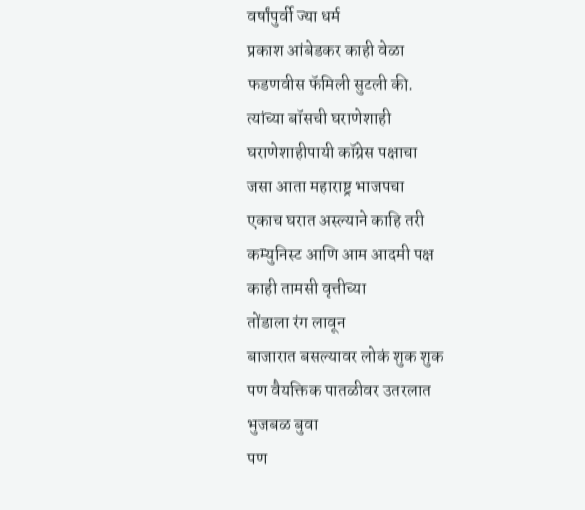वर्षांपुर्वी ज्या धर्म
प्रकाश आंबेडकर काही वेळा
फडणवीस फॅमिली सुटली की.
त्यांच्या बॉसची घराणेशाही
घराणेशाहीपायी कॉग्रेस पक्षाचा
जसा आता महाराष्ट्र भाजपचा
एकाच घरात अस्ल्याने काहि तरी
कम्युनिस्ट आणि आम आदमी पक्ष
काही तामसी वृत्तीच्या
तोंडाला रंग लावून
बाजारात बसल्यावर लोकं शुक शुक
पण वैयक्तिक पातळीवर उतरलात
भुजबळ बुवा
पण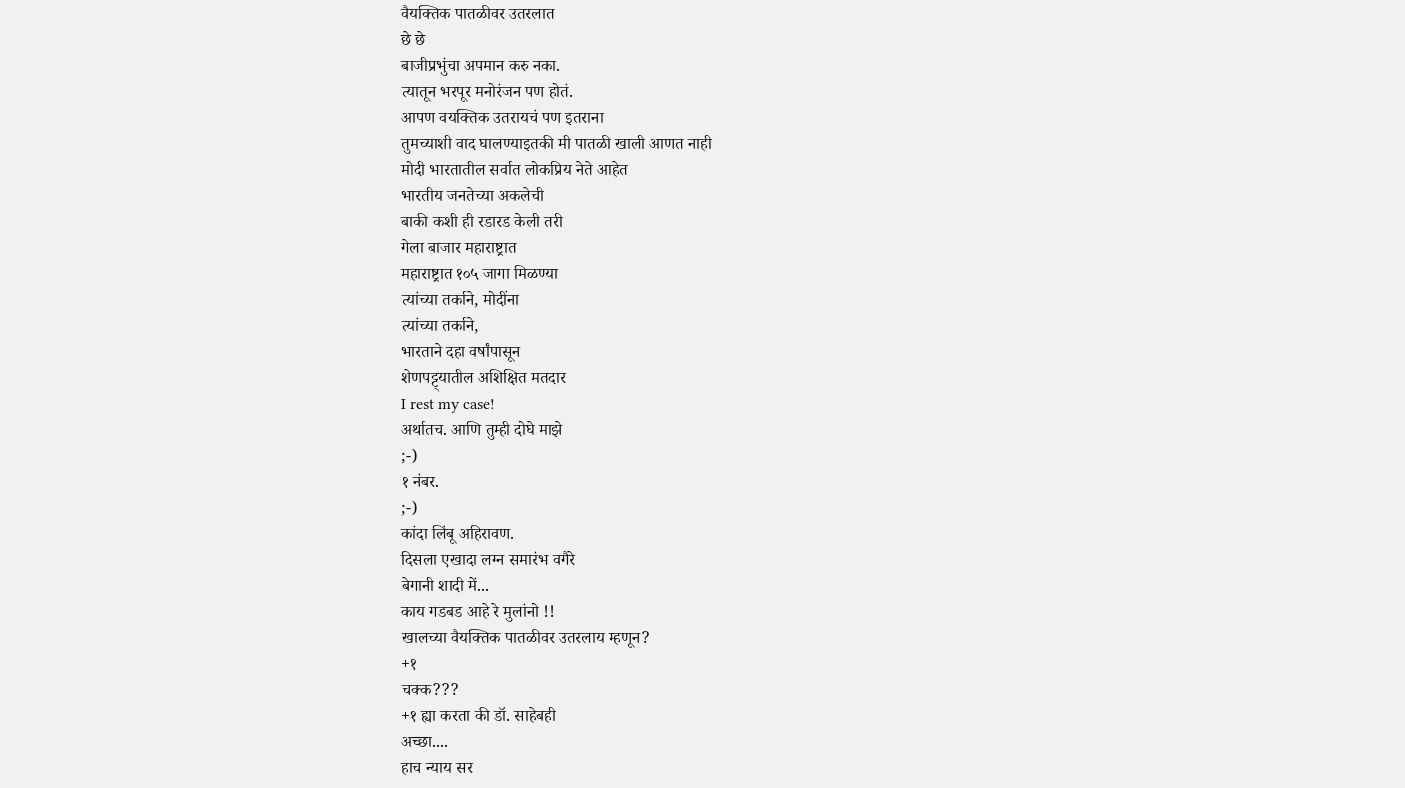वैयक्तिक पातळीवर उतरलात
छे छे
बाजीप्रभुंचा अपमान करु नका.
त्यातून भरपूर मनोरंजन पण होतं.
आपण वयक्तिक उतरायचं पण इतराना
तुमच्याशी वाद घालण्याइतकी मी पातळी खाली आणत नाही
मोदी भारतातील सर्वात लोकप्रिय नेते आहेत
भारतीय जनतेच्या अकलेची
बाकी कशी ही रडारड केली तरी
गेला बाजार महाराष्ट्रात
महाराष्ट्रात १०५ जागा मिळण्या
त्यांच्या तर्काने, मोदींना
त्यांच्या तर्काने,
भारताने दहा वर्षांपासून
शेणपट्ट्यातील अशिक्षित मतदार
I rest my case!
अर्थातच. आणि तुम्ही दोघे माझे
;-)
१ नंबर.
;-)
कांदा लिंबू अहिरावण.
दिसला एखादा लग्न समारंभ वगैरे
बेगानी शादी में...
काय गडबड आहे रे मुलांनो !!
खालच्या वैयक्तिक पातळीवर उतरलाय म्हणून?
+१
चक्क???
+१ ह्या करता की डॉ. साहेबही
अच्छा....
हाच न्याय सर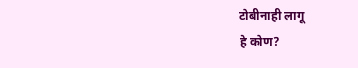टोबीनाही लागू
हे कोण?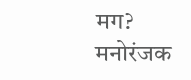मग?
मनोरंजक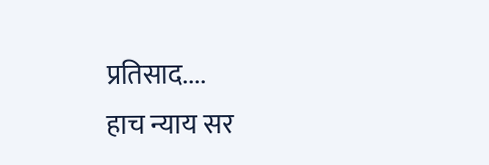प्रतिसाद....
हाच न्याय सर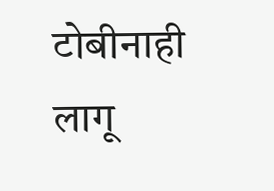टोबीनाही लागू